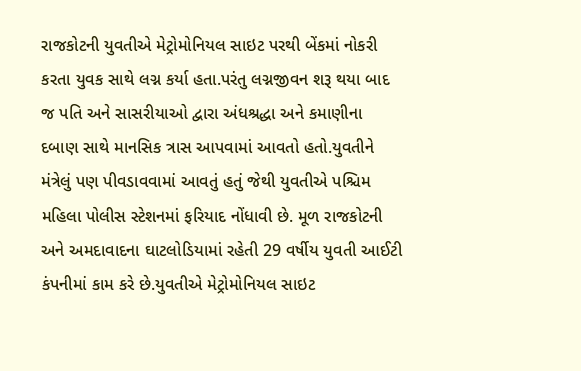રાજકોટની યુવતીએ મેટ્રોમોનિયલ સાઇટ પરથી બેંકમાં નોકરી કરતા યુવક સાથે લગ્ન કર્યા હતા.પરંતુ લગ્નજીવન શરૂ થયા બાદ જ પતિ અને સાસરીયાઓ દ્વારા અંધશ્રદ્ધા અને કમાણીના દબાણ સાથે માનસિક ત્રાસ આપવામાં આવતો હતો.યુવતીને મંત્રેલું પણ પીવડાવવામાં આવતું હતું જેથી યુવતીએ પશ્ચિમ મહિલા પોલીસ સ્ટેશનમાં ફરિયાદ નોંધાવી છે. મૂળ રાજકોટની અને અમદાવાદના ઘાટલોડિયામાં રહેતી 29 વર્ષીય યુવતી આઈટી કંપનીમાં કામ કરે છે.યુવતીએ મેટ્રોમોનિયલ સાઇટ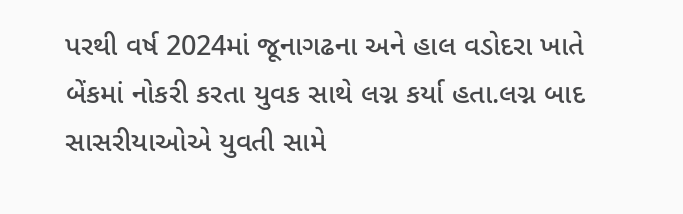પરથી વર્ષ 2024માં જૂનાગઢના અને હાલ વડોદરા ખાતે બેંકમાં નોકરી કરતા યુવક સાથે લગ્ન કર્યા હતા.લગ્ન બાદ સાસરીયાઓએ યુવતી સામે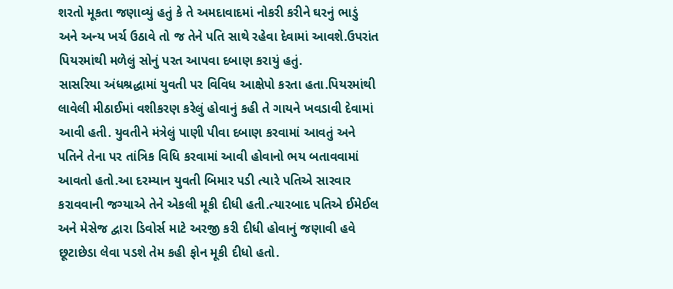શરતો મૂકતા જણાવ્યું હતું કે તે અમદાવાદમાં નોકરી કરીને ઘરનું ભાડું અને અન્ય ખર્ચ ઉઠાવે તો જ તેને પતિ સાથે રહેવા દેવામાં આવશે.ઉપરાંત પિયરમાંથી મળેલું સોનું પરત આપવા દબાણ કરાયું હતું.
સાસરિયા અંધશ્રદ્ધામાં યુવતી પર વિવિધ આક્ષેપો કરતા હતા.પિયરમાંથી લાવેલી મીઠાઈમાં વશીકરણ કરેલું હોવાનું કહી તે ગાયને ખવડાવી દેવામાં આવી હતી. યુવતીને મંત્રેલું પાણી પીવા દબાણ કરવામાં આવતું અને પતિને તેના પર તાંત્રિક વિધિ કરવામાં આવી હોવાનો ભય બતાવવામાં આવતો હતો.આ દરમ્યાન યુવતી બિમાર પડી ત્યારે પતિએ સારવાર કરાવવાની જગ્યાએ તેને એકલી મૂકી દીધી હતી.ત્યારબાદ પતિએ ઈમેઈલ અને મેસેજ દ્વારા ડિવોર્સ માટે અરજી કરી દીધી હોવાનું જણાવી હવે છૂટાછેડા લેવા પડશે તેમ કહી ફોન મૂકી દીધો હતો.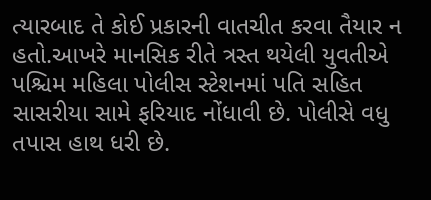ત્યારબાદ તે કોઈ પ્રકારની વાતચીત કરવા તૈયાર ન હતો.આખરે માનસિક રીતે ત્રસ્ત થયેલી યુવતીએ પશ્ચિમ મહિલા પોલીસ સ્ટેશનમાં પતિ સહિત સાસરીયા સામે ફરિયાદ નોંધાવી છે. પોલીસે વધુ તપાસ હાથ ધરી છે.